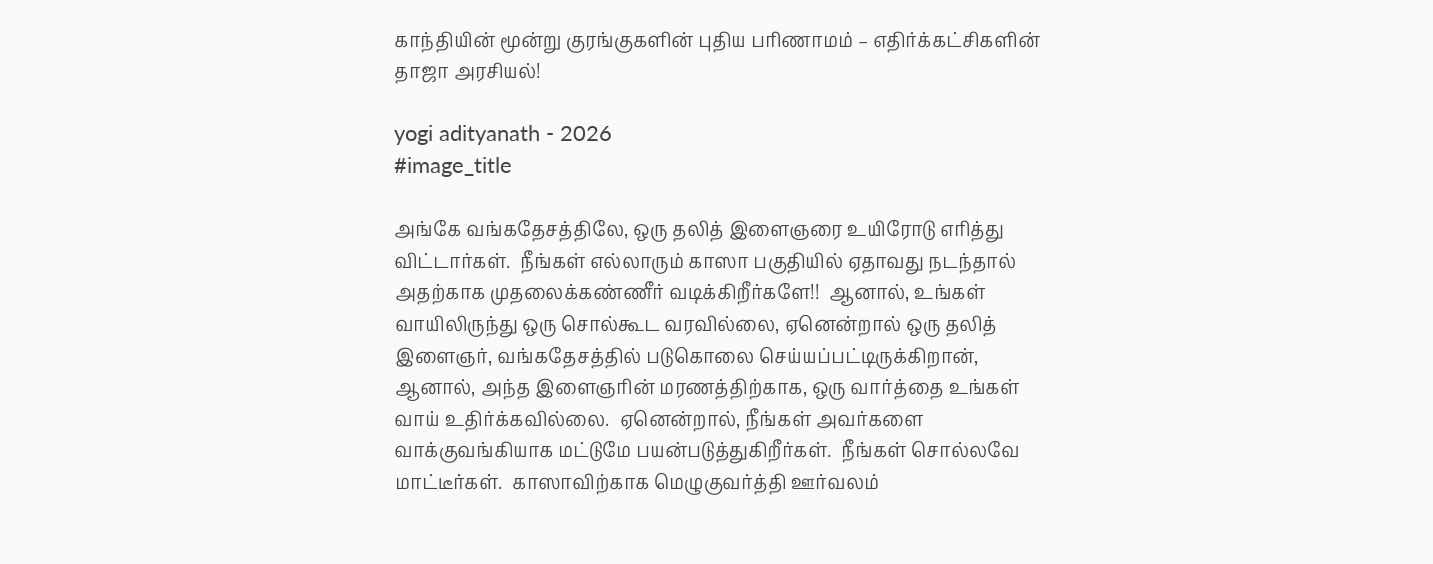காந்தியின் மூன்று குரங்குகளின் புதிய பரிணாமம் – எதிர்க்கட்சிகளின் தாஜா அரசியல்!

yogi adityanath - 2026
#image_title

அங்கே வங்கதேசத்திலே, ஒரு தலித் இளைஞரை உயிரோடு எரித்து விட்டார்கள்.  நீங்கள் எல்லாரும் காஸா பகுதியில் ஏதாவது நடந்தால் அதற்காக முதலைக்கண்ணீர் வடிக்கிறீர்களே!!  ஆனால், உங்கள் வாயிலிருந்து ஒரு சொல்கூட வரவில்லை, ஏனென்றால் ஒரு தலித் இளைஞர், வங்கதேசத்தில் படுகொலை செய்யப்பட்டிருக்கிறான், ஆனால், அந்த இளைஞரின் மரணத்திற்காக, ஒரு வார்த்தை உங்கள் வாய் உதிர்க்கவில்லை.  ஏனென்றால், நீங்கள் அவர்களை வாக்குவங்கியாக மட்டுமே பயன்படுத்துகிறீர்கள்.  நீங்கள் சொல்லவே மாட்டீர்கள்.  காஸாவிற்காக மெழுகுவர்த்தி ஊர்வலம்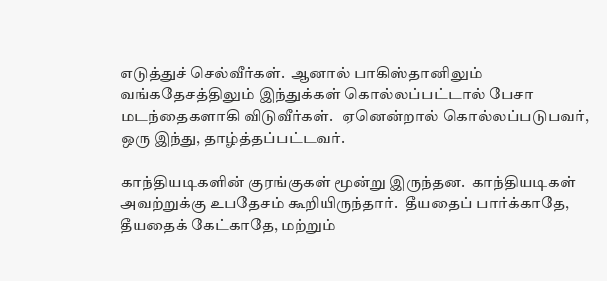எடுத்துச் செல்வீர்கள்.  ஆனால் பாகிஸ்தானிலும் வங்கதேசத்திலும் இந்துக்கள் கொல்லப்பட்டால் பேசா மடந்தைகளாகி விடுவீர்கள்.   ஏனென்றால் கொல்லப்படுபவர், ஒரு இந்து, தாழ்த்தப்பட்டவர்.

காந்தியடிகளின் குரங்குகள் மூன்று இருந்தன.  காந்தியடிகள் அவற்றுக்கு உபதேசம் கூறியிருந்தார்.  தீயதைப் பார்க்காதே, தீயதைக் கேட்காதே, மற்றும்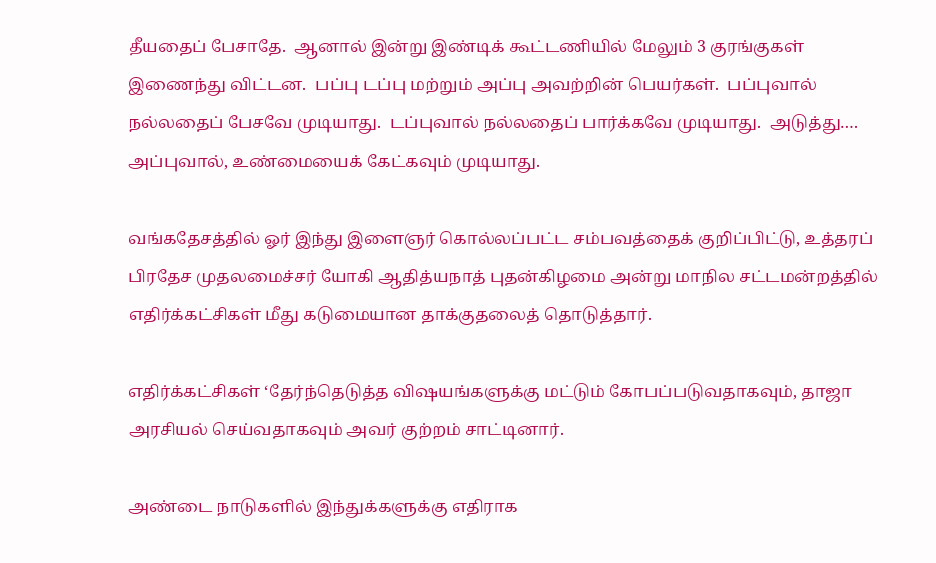தீயதைப் பேசாதே.  ஆனால் இன்று இண்டிக் கூட்டணியில் மேலும் 3 குரங்குகள் இணைந்து விட்டன.  பப்பு டப்பு மற்றும் அப்பு அவற்றின் பெயர்கள்.  பப்புவால் நல்லதைப் பேசவே முடியாது.  டப்புவால் நல்லதைப் பார்க்கவே முடியாது.  அடுத்து…. அப்புவால், உண்மையைக் கேட்கவும் முடியாது.

வங்கதேசத்தில் ஓர் இந்து இளைஞர் கொல்லப்பட்ட சம்பவத்தைக் குறிப்பிட்டு, உத்தரப் பிரதேச முதலமைச்சர் யோகி ஆதித்யநாத் புதன்கிழமை அன்று மாநில சட்டமன்றத்தில் எதிர்க்கட்சிகள் மீது கடுமையான தாக்குதலைத் தொடுத்தார்.

எதிர்க்கட்சிகள் ‘தேர்ந்தெடுத்த விஷயங்களுக்கு மட்டும் கோபப்படுவதாகவும், தாஜா அரசியல் செய்வதாகவும் அவர் குற்றம் சாட்டினார்.

அண்டை நாடுகளில் இந்துக்களுக்கு எதிராக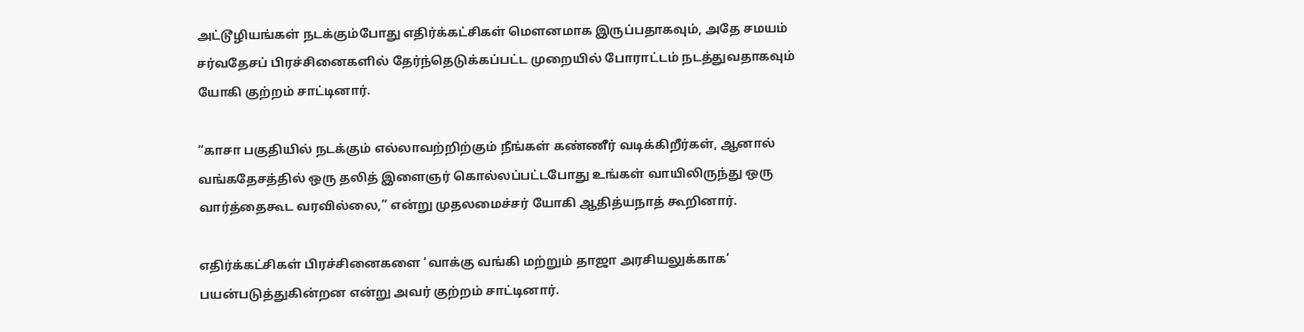அட்டூழியங்கள் நடக்கும்போது எதிர்க்கட்சிகள் மௌனமாக இருப்பதாகவும், அதே சமயம் சர்வதேசப் பிரச்சினைகளில் தேர்ந்தெடுக்கப்பட்ட முறையில் போராட்டம் நடத்துவதாகவும் யோகி குற்றம் சாட்டினார்.

“காசா பகுதியில் நடக்கும் எல்லாவற்றிற்கும் நீங்கள் கண்ணீர் வடிக்கிறீர்கள், ஆனால் வங்கதேசத்தில் ஒரு தலித் இளைஞர் கொல்லப்பட்டபோது உங்கள் வாயிலிருந்து ஒரு வார்த்தைகூட வரவில்லை,” என்று முதலமைச்சர் யோகி ஆதித்யநாத் கூறினார்.

எதிர்க்கட்சிகள் பிரச்சினைகளை ‘வாக்கு வங்கி மற்றும் தாஜா அரசியலுக்காக’ பயன்படுத்துகின்றன என்று அவர் குற்றம் சாட்டினார்.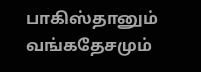பாகிஸ்தானும் வங்கதேசமும்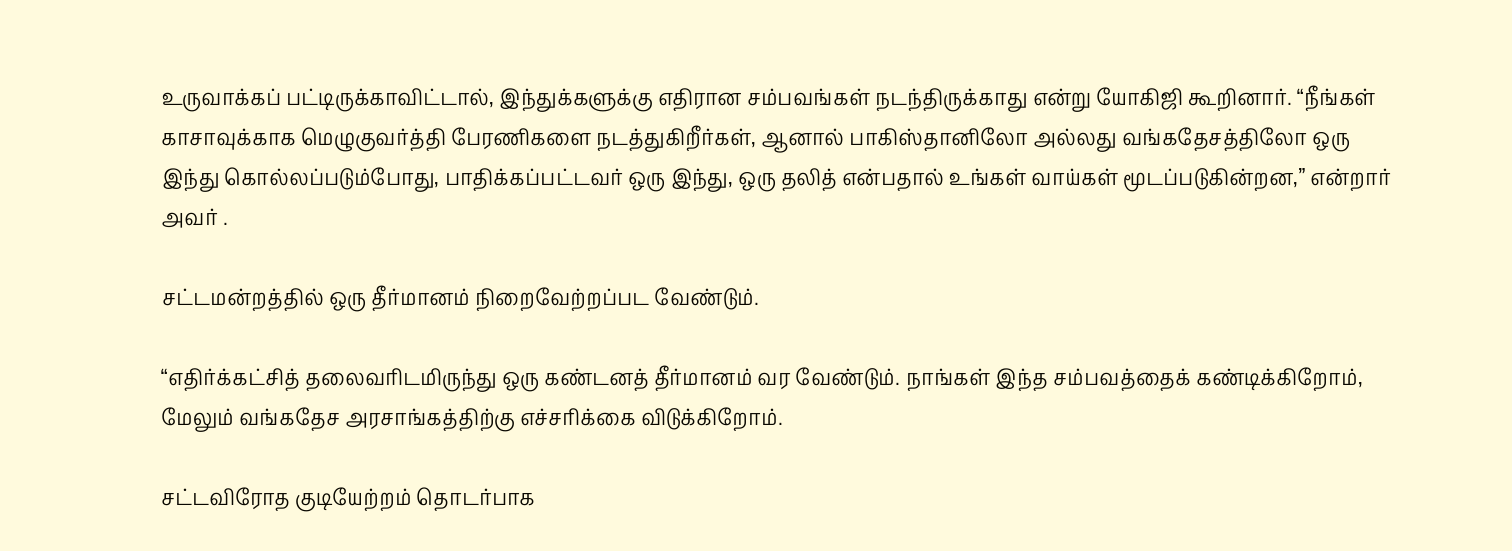உருவாக்கப் பட்டிருக்காவிட்டால், இந்துக்களுக்கு எதிரான சம்பவங்கள் நடந்திருக்காது என்று யோகிஜி கூறினார். “நீங்கள் காசாவுக்காக மெழுகுவர்த்தி பேரணிகளை நடத்துகிறீர்கள், ஆனால் பாகிஸ்தானிலோ அல்லது வங்கதேசத்திலோ ஒரு இந்து கொல்லப்படும்போது, பாதிக்கப்பட்டவர் ஒரு இந்து, ஒரு தலித் என்பதால் உங்கள் வாய்கள் மூடப்படுகின்றன,” என்றார் அவர் .

சட்டமன்றத்தில் ஒரு தீர்மானம் நிறைவேற்றப்பட வேண்டும்.

“எதிர்க்கட்சித் தலைவரிடமிருந்து ஒரு கண்டனத் தீர்மானம் வர வேண்டும். நாங்கள் இந்த சம்பவத்தைக் கண்டிக்கிறோம், மேலும் வங்கதேச அரசாங்கத்திற்கு எச்சரிக்கை விடுக்கிறோம்.

சட்டவிரோத குடியேற்றம் தொடர்பாக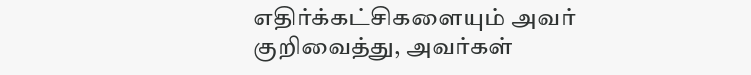எதிர்க்கட்சிகளையும் அவர் குறிவைத்து, அவர்கள்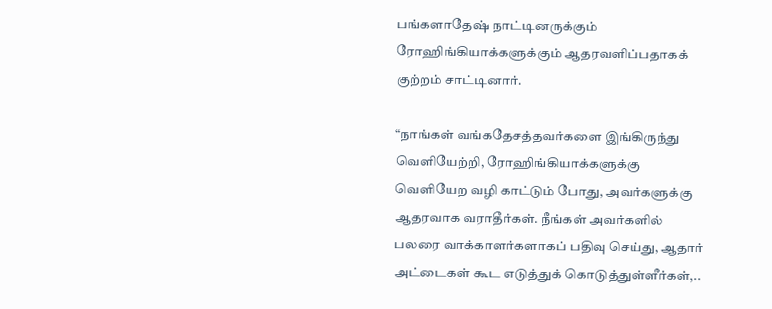பங்களாதேஷ் நாட்டினருக்கும் ரோஹிங்கியாக்களுக்கும் ஆதரவளிப்பதாகக் குற்றம் சாட்டினார்.

“நாங்கள் வங்கதேசத்தவர்களை இங்கிருந்து வெளியேற்றி, ரோஹிங்கியாக்களுக்கு வெளியேற வழி காட்டும் போது, அவர்களுக்கு ஆதரவாக வராதீர்கள். நீங்கள் அவர்களில் பலரை வாக்காளர்களாகப் பதிவு செய்து, ஆதார் அட்டைகள் கூட எடுத்துக் கொடுத்துள்ளீர்கள்,..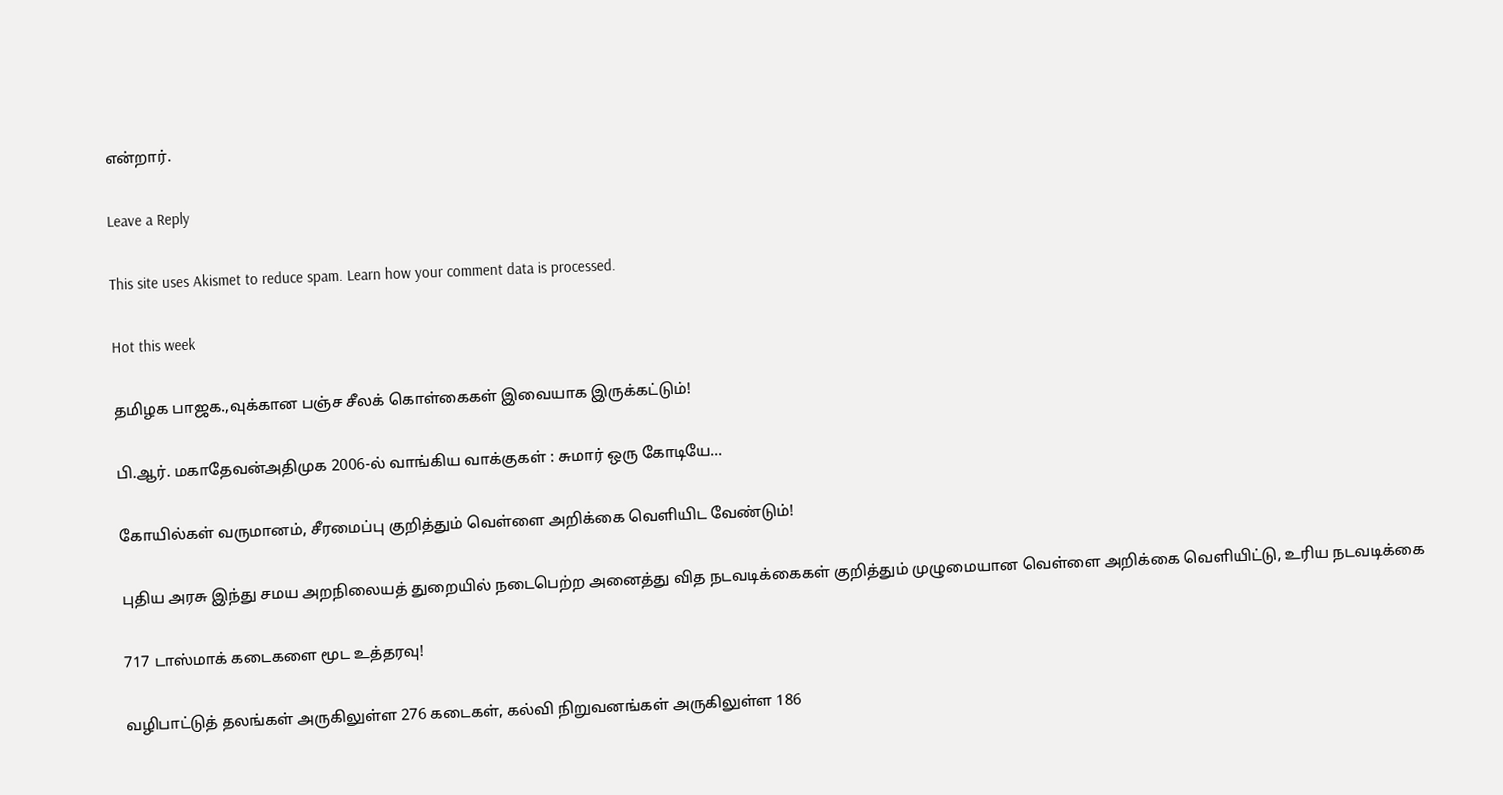என்றார்.

Leave a Reply

This site uses Akismet to reduce spam. Learn how your comment data is processed.

Hot this week

தமிழக பாஜக.,வுக்கான பஞ்ச சீலக் கொள்கைகள் இவையாக இருக்கட்டும்!

பி.ஆர். மகாதேவன்அதிமுக 2006-ல் வாங்கிய வாக்குகள் : சுமார் ஒரு கோடியே...

கோயில்கள் வருமானம், சீரமைப்பு குறித்தும் வெள்ளை அறிக்கை வெளியிட வேண்டும்!

புதிய அரசு இந்து சமய அறநிலையத் துறையில் நடைபெற்ற அனைத்து வித நடவடிக்கைகள் குறித்தும் முழுமையான வெள்ளை அறிக்கை வெளியிட்டு, உரிய நடவடிக்கை

717 டாஸ்மாக் கடைகளை மூட உத்தரவு!

வழிபாட்டுத் தலங்கள் அருகிலுள்ள 276 கடைகள், கல்வி நிறுவனங்கள் அருகிலுள்ள 186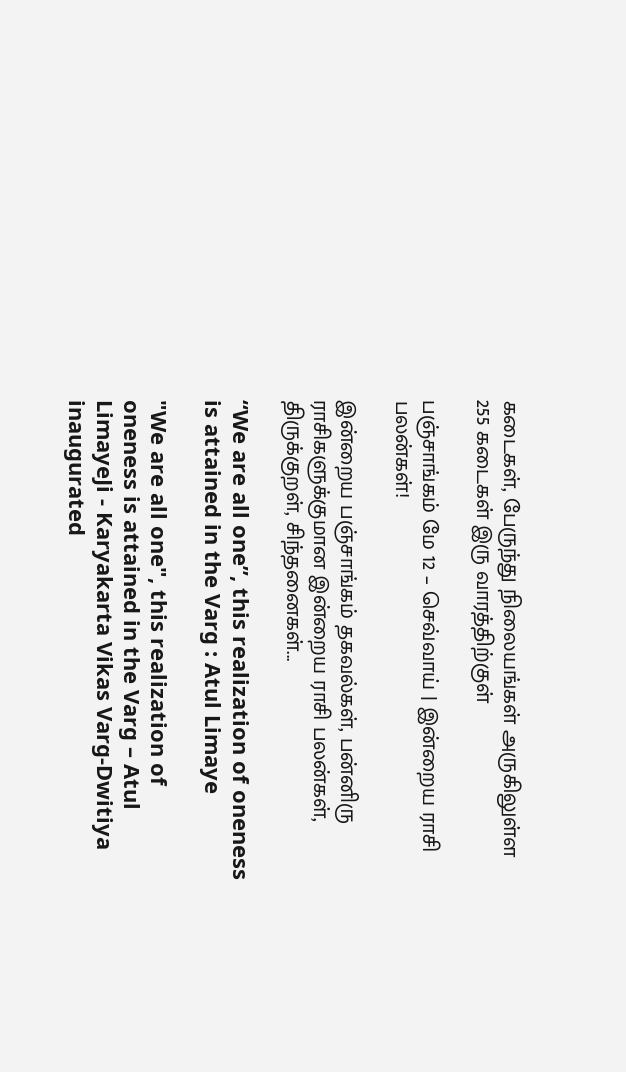கடைகள், பேருந்து நிலையங்கள் அருகிலுள்ள 255 கடைகள் இரு வாரத்திற்குள்

பஞ்சாங்கம் மே 12 – செவ்வாய் | இன்றைய ராசி பலன்கள்!

இன்றைய பஞ்சாங்கம் தகவல்கள், பன்னிரு ராசிகளுக்குமான இன்றைய ராசி பலன்கள், திருக்குறள், சிந்தனைகள்...

“We are all one”, this realization of oneness is attained in the Varg : Atul Limaye

"We are all one", this realization of oneness is attained in the Varg – Atul LimayeJi - Karyakarta Vikas Varg-Dwitiya inaugurated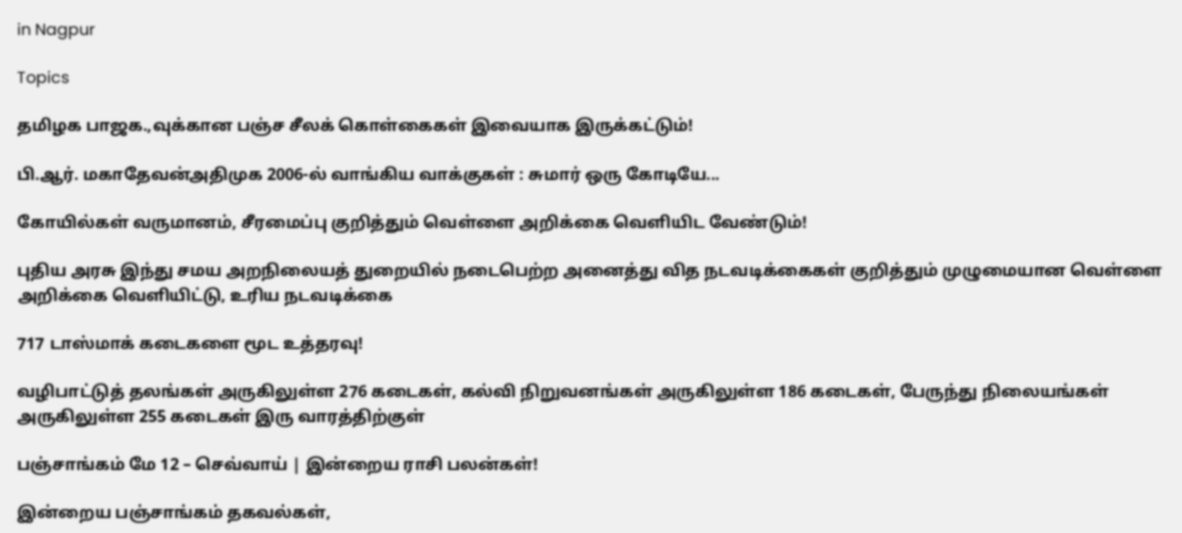in Nagpur

Topics

தமிழக பாஜக.,வுக்கான பஞ்ச சீலக் கொள்கைகள் இவையாக இருக்கட்டும்!

பி.ஆர். மகாதேவன்அதிமுக 2006-ல் வாங்கிய வாக்குகள் : சுமார் ஒரு கோடியே...

கோயில்கள் வருமானம், சீரமைப்பு குறித்தும் வெள்ளை அறிக்கை வெளியிட வேண்டும்!

புதிய அரசு இந்து சமய அறநிலையத் துறையில் நடைபெற்ற அனைத்து வித நடவடிக்கைகள் குறித்தும் முழுமையான வெள்ளை அறிக்கை வெளியிட்டு, உரிய நடவடிக்கை

717 டாஸ்மாக் கடைகளை மூட உத்தரவு!

வழிபாட்டுத் தலங்கள் அருகிலுள்ள 276 கடைகள், கல்வி நிறுவனங்கள் அருகிலுள்ள 186 கடைகள், பேருந்து நிலையங்கள் அருகிலுள்ள 255 கடைகள் இரு வாரத்திற்குள்

பஞ்சாங்கம் மே 12 – செவ்வாய் | இன்றைய ராசி பலன்கள்!

இன்றைய பஞ்சாங்கம் தகவல்கள்,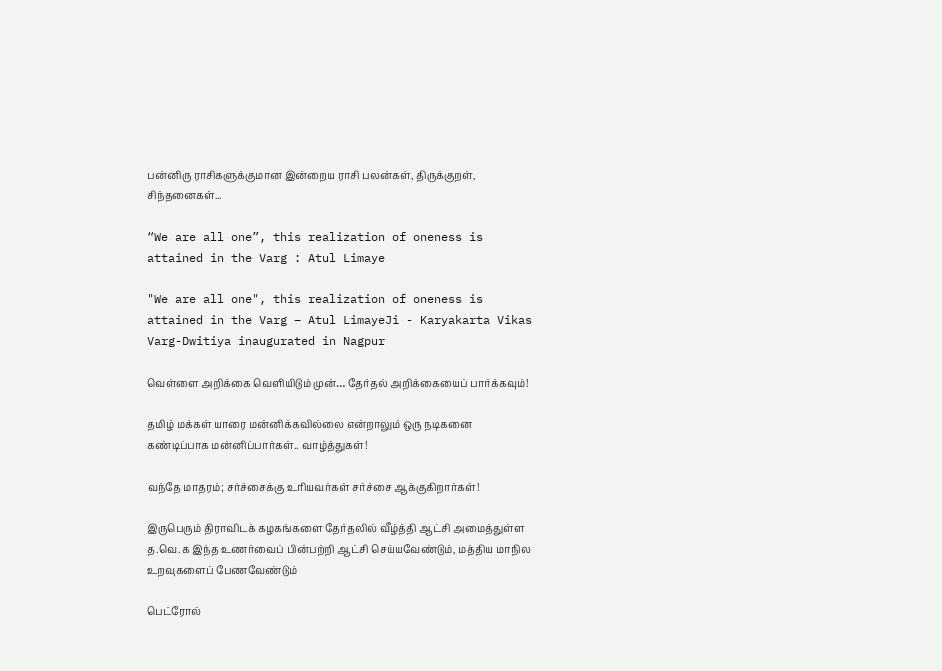பன்னிரு ராசிகளுக்குமான இன்றைய ராசி பலன்கள், திருக்குறள், சிந்தனைகள்...

“We are all one”, this realization of oneness is attained in the Varg : Atul Limaye

"We are all one", this realization of oneness is attained in the Varg – Atul LimayeJi - Karyakarta Vikas Varg-Dwitiya inaugurated in Nagpur

வெள்ளை அறிக்கை வெளியிடும் முன்… தேர்தல் அறிக்கையைப் பார்க்கவும்!

தமிழ் மக்கள் யாரை மன்னிக்கவில்லை என்றாலும் ஒரு நடிகனை கண்டிப்பாக மன்னிப்பார்கள்.. வாழ்த்துகள்!

வந்தே மாதரம்; சர்ச்சைக்கு உரியவர்கள் சர்ச்சை ஆக்குகிறார்கள்!

இருபெரும் திராவிடக் கழகங்களை தேர்தலில் வீழ்த்தி ஆட்சி அமைத்துள்ள த.வெ.க இந்த உணர்வைப் பின்பற்றி ஆட்சி செய்யவேண்டும், மத்திய மாநில உறவுகளைப் பேணவேண்டும்

பெட்ரோல்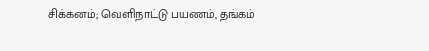சிக்கனம்; வெளிநாட்டு பயணம், தங்கம்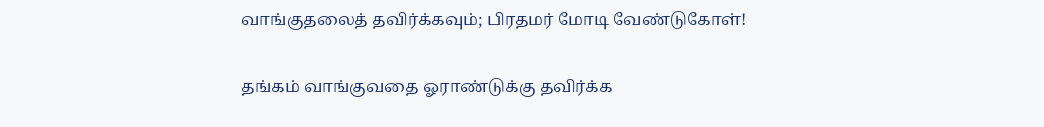வாங்குதலைத் தவிர்க்கவும்; பிரதமர் மோடி வேண்டுகோள்!

தங்கம் வாங்குவதை ஓராண்டுக்கு தவிர்க்க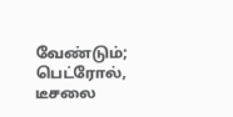வேண்டும்; பெட்ரோல், டீசலை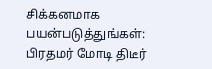சிக்கனமாக பயன்படுத்துங்கள்: பிரதமர் மோடி திடீர்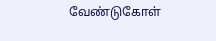வேண்டுகோள்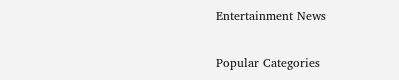Entertainment News

Popular Categories